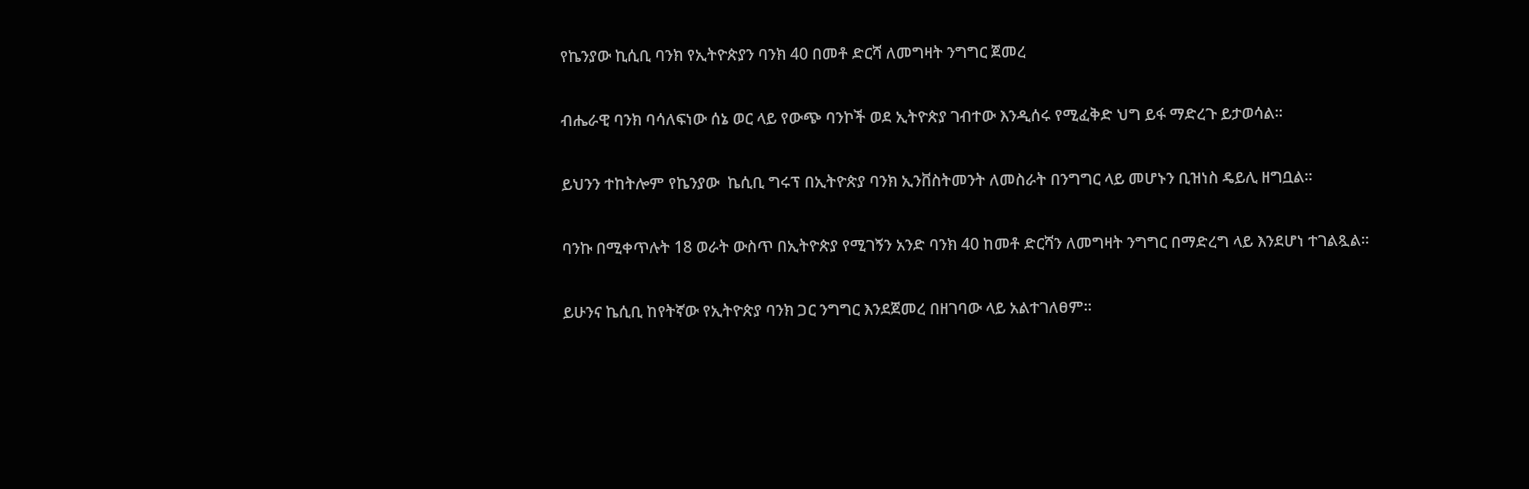የኬንያው ኪሲቢ ባንክ የኢትዮጵያን ባንክ 40 በመቶ ድርሻ ለመግዛት ንግግር ጀመረ

ብሔራዊ ባንክ ባሳለፍነው ሰኔ ወር ላይ የውጭ ባንኮች ወደ ኢትዮጵያ ገብተው እንዲሰሩ የሚፈቅድ ህግ ይፋ ማድረጉ ይታወሳል፡፡

ይህንን ተከትሎም የኬንያው  ኬሲቢ ግሩፕ በኢትዮጵያ ባንክ ኢንቨስትመንት ለመስራት በንግግር ላይ መሆኑን ቢዝነስ ዴይሊ ዘግቧል፡፡

ባንኩ በሚቀጥሉት 18 ወራት ውስጥ በኢትዮጵያ የሚገኝን አንድ ባንክ 40 ከመቶ ድርሻን ለመግዛት ንግግር በማድረግ ላይ እንደሆነ ተገልጿል።

ይሁንና ኬሲቢ ከየትኛው የኢትዮጵያ ባንክ ጋር ንግግር እንደጀመረ በዘገባው ላይ አልተገለፀም።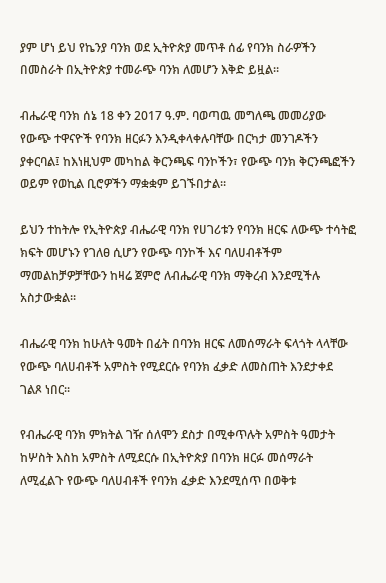ያም ሆነ ይህ የኬንያ ባንክ ወደ ኢትዮጵያ መጥቶ ሰፊ የባንክ ስራዎችን በመስራት በኢትዮጵያ ተመራጭ ባንክ ለመሆን እቅድ ይዟል።

ብሔራዊ ባንክ ሰኔ 18 ቀን 2017 ዓ.ም. ባወጣዉ መግለጫ መመሪያው የውጭ ተዋናዮች የባንክ ዘርፉን እንዲቀላቀሉባቸው በርካታ መንገዶችን ያቀርባል፤ ከእነዚህም መካከል ቅርንጫፍ ባንኮችን፣ የውጭ ባንክ ቅርንጫፎችን ወይም የወኪል ቢሮዎችን ማቋቋም ይገኙበታል።

ይህን ተከትሎ የኢትዮጵያ ብሔራዊ ባንክ የሀገሪቱን የባንክ ዘርፍ ለውጭ ተሳትፎ ክፍት መሆኑን የገለፀ ሲሆን የውጭ ባንኮች እና ባለሀብቶችም ማመልከቻዎቻቸውን ከዛሬ ጀምሮ ለብሔራዊ ባንክ ማቅረብ እንደሚችሉ አስታውቋል።

ብሔራዊ ባንክ ከሁለት ዓመት በፊት በባንክ ዘርፍ ለመሰማራት ፍላጎት ላላቸው የውጭ ባለሀብቶች አምስት የሚደርሱ የባንክ ፈቃድ ለመስጠት እንደታቀደ ገልጾ ነበር፡፡

የብሔራዊ ባንክ ምክትል ገዥ ሰለሞን ደስታ በሚቀጥሉት አምስት ዓመታት ከሦስት እስከ አምስት ለሚደርሱ በኢትዮጵያ በባንክ ዘርፉ መሰማራት ለሚፈልጉ የውጭ ባለሀብቶች የባንክ ፈቃድ እንደሚሰጥ በወቅቱ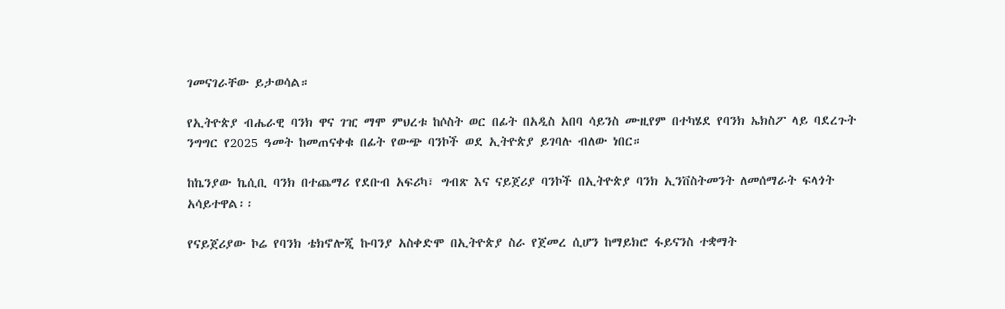ገመናገራቸው ይታወሳል።

የኢትዮጵያ ብሔራዊ ባንክ ዋና ገዢ ማሞ ምህረቱ ከሶስት ወር በፊት በአዲስ አበባ ሳይንስ ሙዚየም በተካሄደ የባንክ ኤክስፖ ላይ ባደረጉት ንግግር የ2025 ዓመት ከመጠናቀቁ በፊት የውጭ ባንኮች ወደ ኢትዮጵያ ይገባሉ ብለው ነበር።

ከኬንያው ኬሲቢ ባንክ በተጨማሪ የደቡብ አፍሪካ፣ ግብጽ እና ናይጀሪያ ባንኮች በኢትዮጵያ ባንክ ኢንቨስትመንት ለመሰማራት ፍላጎት አሳይተዋል፡፡

የናይጀሪያው ኮሬ የባንክ ቴክኖሎጂ ኩባንያ አስቀድሞ በኢትዮጵያ ስራ የጀመረ ሲሆን ከማይክሮ ፋይናንስ ተቋማት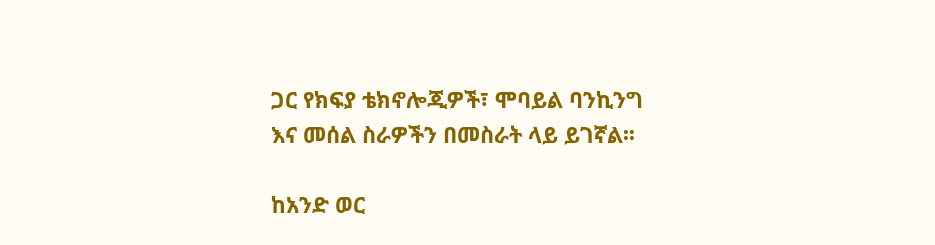ጋር የክፍያ ቴክኖሎጂዎች፣ ሞባይል ባንኪንግ እና መሰል ስራዎችን በመስራት ላይ ይገኛል፡፡

ከአንድ ወር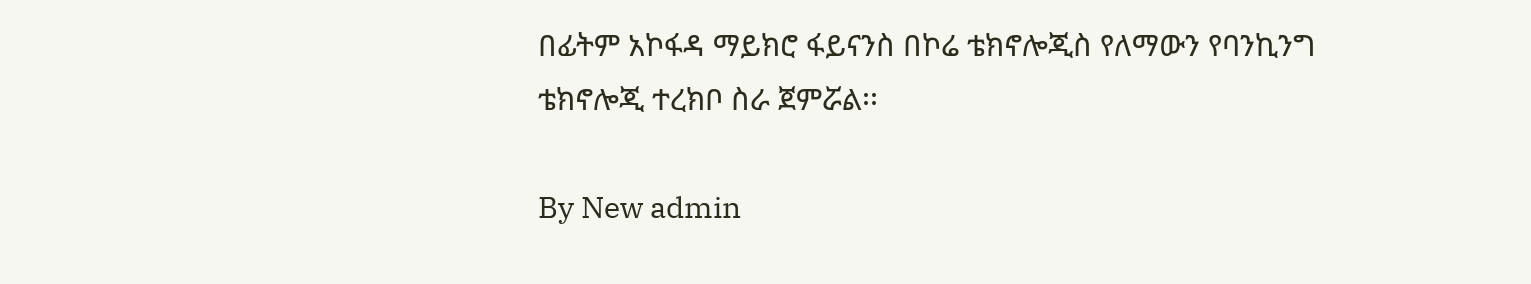በፊትም አኮፋዳ ማይክሮ ፋይናንስ በኮሬ ቴክኖሎጂስ የለማውን የባንኪንግ ቴክኖሎጂ ተረክቦ ስራ ጀምሯል፡፡

By New admin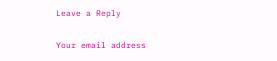Leave a Reply

Your email address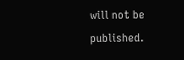will not be published.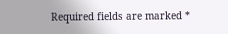Required fields are marked *